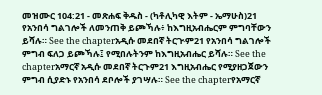መዝሙር 104:21 - መጽሐፍ ቅዱስ - (ካቶሊካዊ እትም - ኤማሁስ)21 የአንበሳ ግልገሎች ለመንጠቅ ይጮኻሉ፥ ከእግዚአብሔርም ምግባቸውን ይሻሉ። See the chapterአዲሱ መደበኛ ትርጒም21 የአንበሳ ግልገሎች ምግብ ፍለጋ ይጮኻሉ፤ የሚበሉትንም ከእግዚአብሔር ይሻሉ። See the chapterአማርኛ አዲሱ መደበኛ ትርጉም21 እግዚአብሔር የሚያዘጋጀውን ምግብ ሲያድኑ የአንበሳ ደቦሎች ያገሣሉ። See the chapterየአማርኛ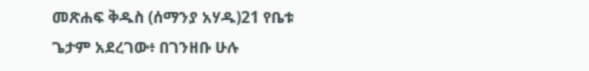መጽሐፍ ቅዱስ (ሰማንያ አሃዱ)21 የቤቱ ጌታም አደረገው፥ በገንዘቡ ሁሉ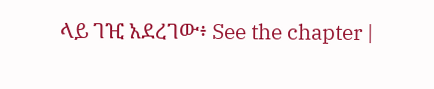ላይ ገዢ አደረገው፥ See the chapter |